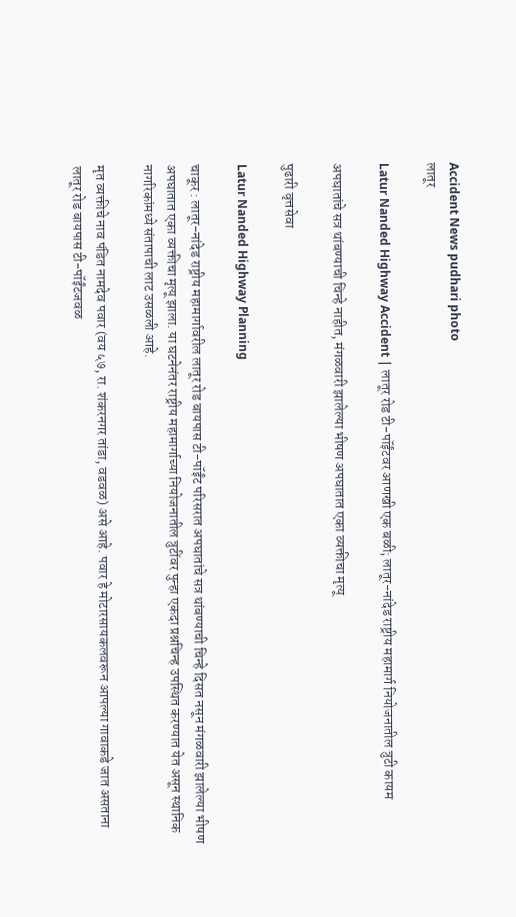Accident News pudhari photo
लातूर

Latur Nanded Highway Accident | लातूर रोड टी-पॉईंटवर आणखी एक बळी; लातूर-नांदेड राष्ट्रीय महामार्ग नियोजनातील त्रुटी कायम

अपघातांचे सत्र थांबण्याची चिन्हे नाहीत, मंगळवारी झालेल्या भीषण अपघातात एका व्यक्तीचा मृत्यू

पुढारी वृत्तसेवा

Latur Nanded Highway Planning

चाकूर : लातूर-नांदेड राष्ट्रीय महामार्गावरील लातूर रोड बायपास टी-पॉईंट परिसरात अपघातांचे सत्र थांबण्याची चिन्हे दिसत नसून मंगळवारी झालेल्या भीषण अपघातात एका व्यक्तीचा मृत्यू झाला. या घटनेनंतर राष्ट्रीय महामार्गाच्या नियोजनातील त्रुटींवर पुन्हा एकदा प्रश्नचिन्ह उपस्थित करण्यात येत असून स्थानिक नागरिकांमध्ये संतापाची लाट उसळली आहे.

मृत व्यक्तीचे नाव पंडित नामदेव पवार (वय ५७, रा. शंकरनगर तांडा, वडवळ) असे आहे. पवार हे मोटारसायकलवरून आपल्या गावाकडे जात असताना लातूर रोड बायपास टी-पॉईंटजवळ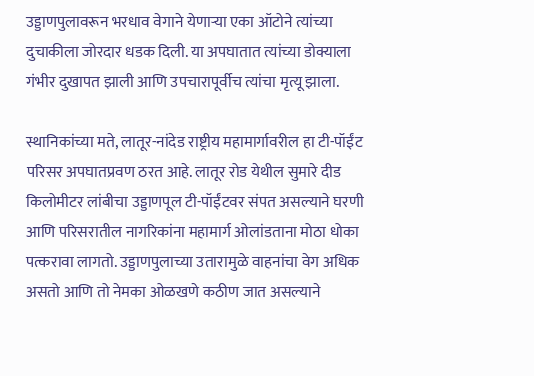उड्डाणपुलावरून भरधाव वेगाने येणाऱ्या एका ऑटोने त्यांच्या दुचाकीला जोरदार धडक दिली. या अपघातात त्यांच्या डोक्याला गंभीर दुखापत झाली आणि उपचारापूर्वीच त्यांचा मृत्यू झाला.

स्थानिकांच्या मते, लातूर-नांदेड राष्ट्रीय महामार्गावरील हा टी-पॉईंट परिसर अपघातप्रवण ठरत आहे. लातूर रोड येथील सुमारे दीड किलोमीटर लांबीचा उड्डाणपूल टी-पॉईंटवर संपत असल्याने घरणी आणि परिसरातील नागरिकांना महामार्ग ओलांडताना मोठा धोका पत्करावा लागतो. उड्डाणपुलाच्या उतारामुळे वाहनांचा वेग अधिक असतो आणि तो नेमका ओळखणे कठीण जात असल्याने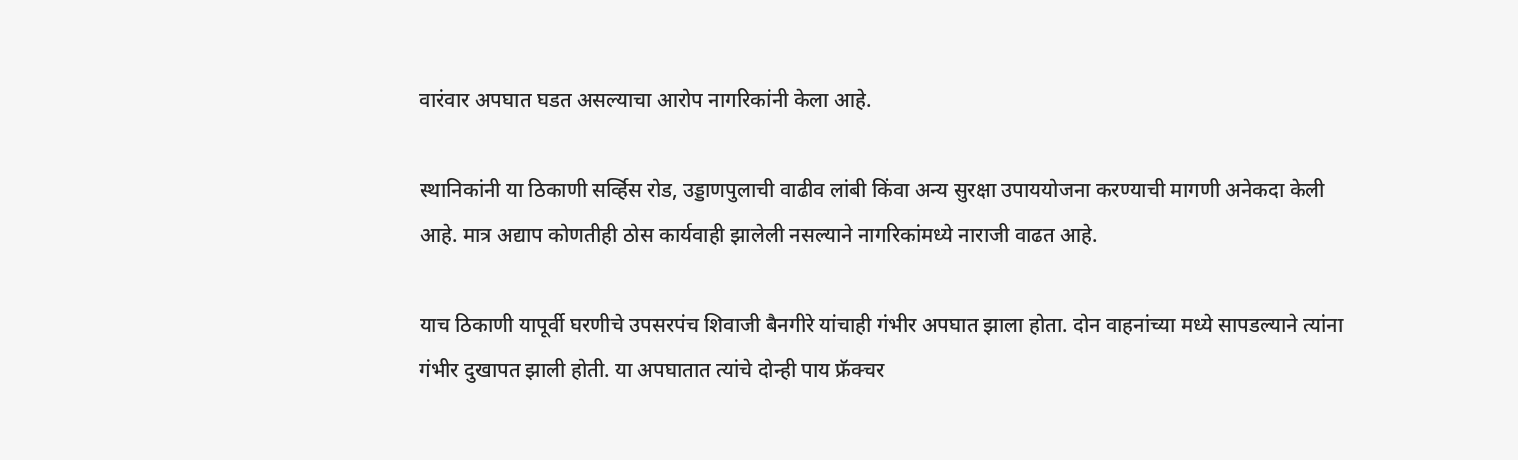वारंवार अपघात घडत असल्याचा आरोप नागरिकांनी केला आहे.

स्थानिकांनी या ठिकाणी सर्व्हिस रोड, उड्डाणपुलाची वाढीव लांबी किंवा अन्य सुरक्षा उपाययोजना करण्याची मागणी अनेकदा केली आहे. मात्र अद्याप कोणतीही ठोस कार्यवाही झालेली नसल्याने नागरिकांमध्ये नाराजी वाढत आहे.

याच ठिकाणी यापूर्वी घरणीचे उपसरपंच शिवाजी बैनगीरे यांचाही गंभीर अपघात झाला होता. दोन वाहनांच्या मध्ये सापडल्याने त्यांना गंभीर दुखापत झाली होती. या अपघातात त्यांचे दोन्ही पाय फ्रॅक्चर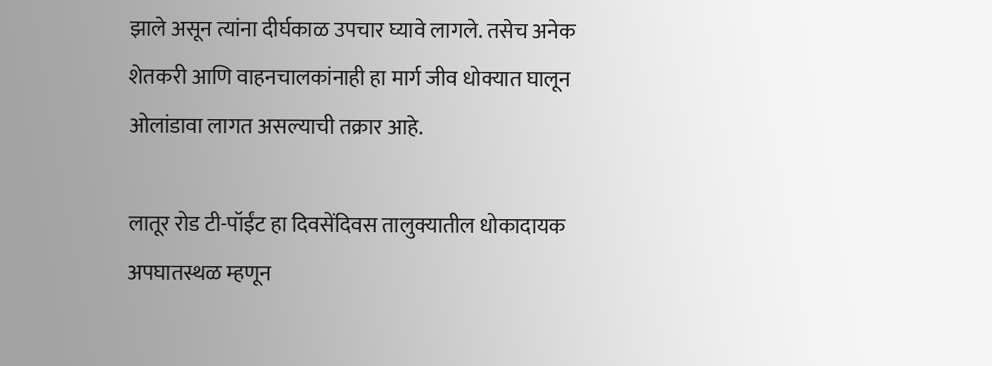झाले असून त्यांना दीर्घकाळ उपचार घ्यावे लागले. तसेच अनेक शेतकरी आणि वाहनचालकांनाही हा मार्ग जीव धोक्यात घालून ओलांडावा लागत असल्याची तक्रार आहे.

लातूर रोड टी-पॉईंट हा दिवसेंदिवस तालुक्यातील धोकादायक अपघातस्थळ म्हणून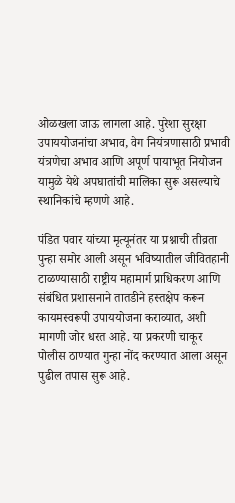ओळखला जाऊ लागला आहे. पुरेशा सुरक्षा उपाययोजनांचा अभाव, वेग नियंत्रणासाठी प्रभावी यंत्रणेचा अभाव आणि अपूर्ण पायाभूत नियोजन यामुळे येथे अपघातांची मालिका सुरू असल्याचे स्थानिकांचे म्हणणे आहे.

पंडित पवार यांच्या मृत्यूनंतर या प्रश्नाची तीव्रता पुन्हा समोर आली असून भविष्यातील जीवितहानी टाळण्यासाठी राष्ट्रीय महामार्ग प्राधिकरण आणि संबंधित प्रशासनाने तातडीने हस्तक्षेप करून कायमस्वरूपी उपाययोजना कराव्यात, अशी मागणी जोर धरत आहे. या प्रकरणी चाकूर पोलीस ठाण्यात गुन्हा नोंद करण्यात आला असून पुढील तपास सुरू आहे.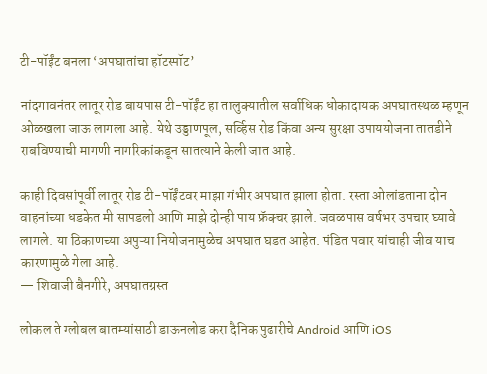टी-पॉईंट बनला ‘अपघातांचा हॉटस्पॉट’

नांदगावनंतर लातूर रोड बायपास टी-पॉईंट हा तालुक्यातील सर्वाधिक धोकादायक अपघातस्थळ म्हणून ओळखला जाऊ लागला आहे. येथे उड्डाणपूल, सर्व्हिस रोड किंवा अन्य सुरक्षा उपाययोजना तातडीने राबविण्याची मागणी नागरिकांकडून सातत्याने केली जात आहे.

काही दिवसांपूर्वी लातूर रोड टी-पॉईंटवर माझा गंभीर अपघात झाला होता. रस्ता ओलांडताना दोन वाहनांच्या धडकेत मी सापडलो आणि माझे दोन्ही पाय फ्रॅक्चर झाले. जवळपास वर्षभर उपचार घ्यावे लागले. या ठिकाणच्या अपुऱ्या नियोजनामुळेच अपघात घडत आहेत. पंडित पवार यांचाही जीव याच कारणामुळे गेला आहे.
— शिवाजी बैनगीरे, अपघातग्रस्त

लोकल ते ग्लोबल बातम्यांसाठी डाऊनलोड करा दैनिक पुढारीचे Android आणि iOS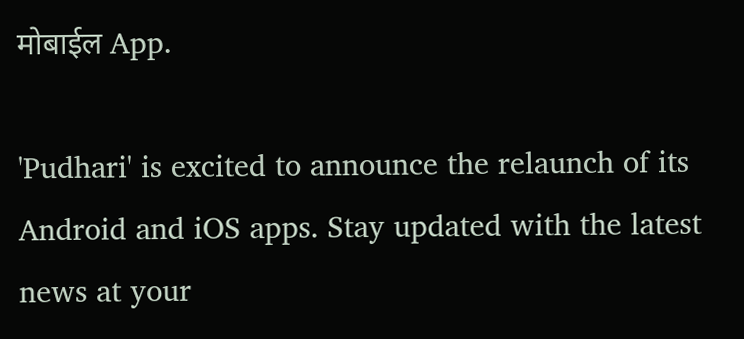मोबाईल App.

'Pudhari' is excited to announce the relaunch of its Android and iOS apps. Stay updated with the latest news at your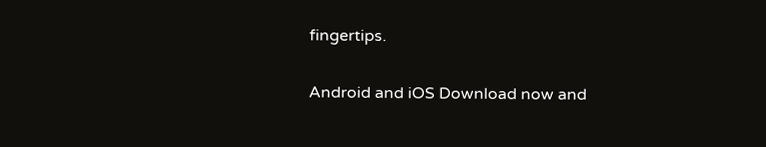fingertips.

Android and iOS Download now and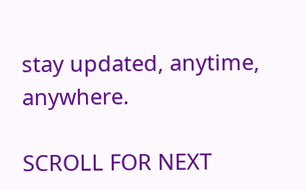stay updated, anytime, anywhere.

SCROLL FOR NEXT